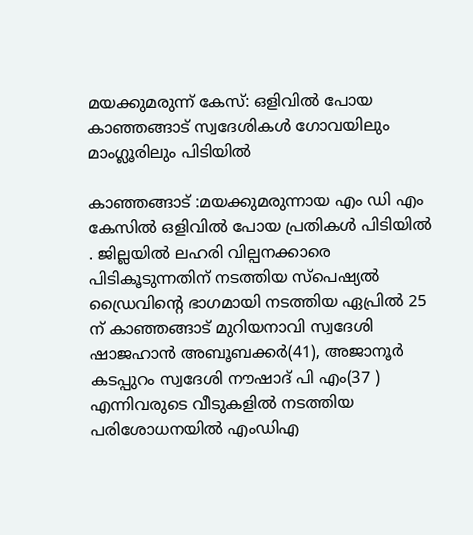മയക്കുമരുന്ന് കേസ്: ഒളിവില്‍ പോയ കാഞ്ഞങ്ങാട് സ്വദേശികള്‍ ഗോവയിലും മാംഗ്ലൂരിലും പിടിയില്‍

കാഞ്ഞങ്ങാട് :മയക്കുമരുന്നായ എം ഡി എം കേസില്‍ ഒളിവില്‍ പോയ പ്രതികള്‍ പിടിയില്‍ . ജില്ലയില്‍ ലഹരി വില്പനക്കാരെ പിടികൂടുന്നതിന് നടത്തിയ സ്‌പെഷ്യല്‍ ഡ്രൈവിന്റെ ഭാഗമായി നടത്തിയ ഏപ്രില്‍ 25 ന് കാഞ്ഞങ്ങാട് മുറിയനാവി സ്വദേശി ഷാജഹാന്‍ അബൂബക്കര്‍(41), അജാനൂര്‍ കടപ്പുറം സ്വദേശി നൗഷാദ് പി എം(37 ) എന്നിവരുടെ വീടുകളില്‍ നടത്തിയ പരിശോധനയില്‍ എംഡിഎ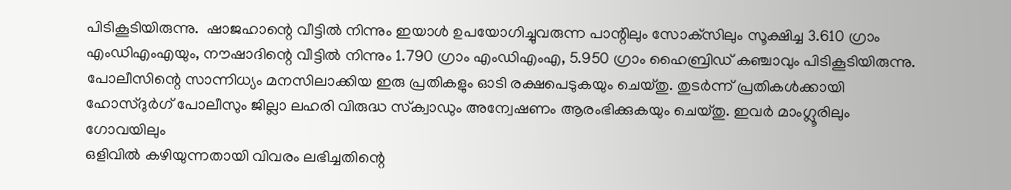പിടികൂടിയിരുന്നു.  ഷാജഹാന്റെ വീട്ടില്‍ നിന്നും ഇയാള്‍ ഉപയോഗിച്ചുവരുന്ന പാന്റിലും സോക്‌സിലും സൂക്ഷിച്ച 3.610 ഗ്രാം എംഡിഎംഎയും, നൗഷാദിന്റെ വീട്ടില്‍ നിന്നും 1.790 ഗ്രാം എംഡിഎംഎ, 5.950 ഗ്രാം ഹൈബ്രിഡ് കഞ്ചാവും പിടികൂടിയിരുന്നു. പോലീസിന്റെ സാന്നിധ്യം മനസിലാക്കിയ ഇരു പ്രതികളും ഓടി രക്ഷപെടുകയും ചെയ്തു. തുടര്‍ന്ന് പ്രതികള്‍ക്കായി ഹോസ്ദുര്‍ഗ് പോലീസും ജില്ലാ ലഹരി വിരുദ്ധ സ്‌ക്വാഡും അന്വേഷണം ആരംഭിക്കുകയും ചെയ്തു. ഇവര്‍ മാംഗ്ലൂരിലും ഗോവയിലും
ഒളിവില്‍ കഴിയുന്നതായി വിവരം ലഭിച്ചതിന്റെ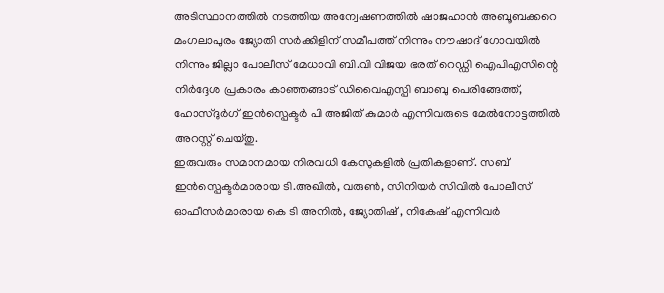അടിസ്ഥാനത്തില്‍ നടത്തിയ അന്വേഷണത്തില്‍ ഷാജഹാന്‍ അബൂബക്കറെ മംഗലാപുരം ജ്യോതി സര്‍ക്കിളിന് സമീപത്ത് നിന്നും നൗഷാദ് ഗോവയില്‍ നിന്നും ജില്ലാ പോലീസ് മേധാവി ബി.വി വിജയ ഭരത് റെഡ്ഡി ഐപിഎസിന്റെ നിര്‍ദ്ദേശ പ്രകാരം കാഞ്ഞങ്ങാട് ഡിവൈഎസ്പി ബാബു പെരിങ്ങേത്ത്, ഹോസ്ദുര്‍ഗ് ഇന്‍സ്പെക്ടര്‍ പി അജിത് കുമാര്‍ എന്നിവരുടെ മേല്‍നോട്ടത്തില്‍ അറസ്റ്റ് ചെയ്തു.
ഇരുവരും സമാനമായ നിരവധി കേസുകളില്‍ പ്രതികളാണ്. സബ് ഇന്‍സ്പെക്ടര്‍മാരായ ടി.അഖില്‍, വരുണ്‍, സിനിയര്‍ സിവില്‍ പോലീസ് ഓഫീസര്‍മാരായ കെ ടി അനില്‍, ജ്യോതിഷ് , നികേഷ് എന്നിവര്‍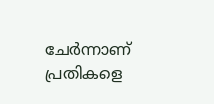ചേര്‍ന്നാണ് പ്രതികളെ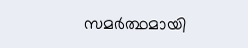സമര്‍ത്ഥമായി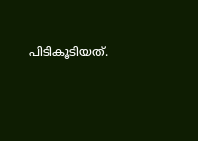പിടികൂടിയത്.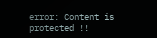error: Content is protected !!